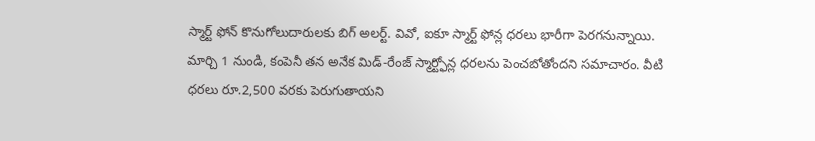స్మార్ట్ ఫోన్ కొనుగోలుదారులకు బిగ్ అలర్ట్. వివో, ఐకూ స్మార్ట్ ఫోన్ల ధరలు భారీగా పెరగనున్నాయి. మార్చి 1 నుండి, కంపెనీ తన అనేక మిడ్-రేంజ్ స్మార్ట్ఫోన్ల ధరలను పెంచబోతోందని సమాచారం. వీటి ధరలు రూ.2,500 వరకు పెరుగుతాయని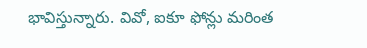భావిస్తున్నారు. వివో, ఐకూ ఫోన్లు మరింత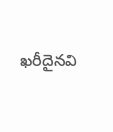ఖరీదైనవి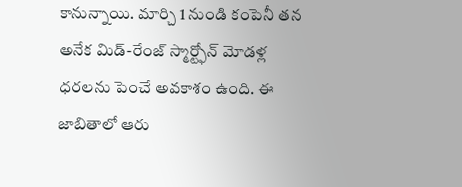కానున్నాయి. మార్చి 1 నుండి కంపెనీ తన అనేక మిడ్-రేంజ్ స్మార్ట్ఫోన్ మోడళ్ల ధరలను పెంచే అవకాశం ఉంది. ఈ జాబితాలో ఆరు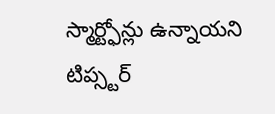స్మార్ట్ఫోన్లు ఉన్నాయని టిప్స్టర్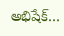అభిషేక్…